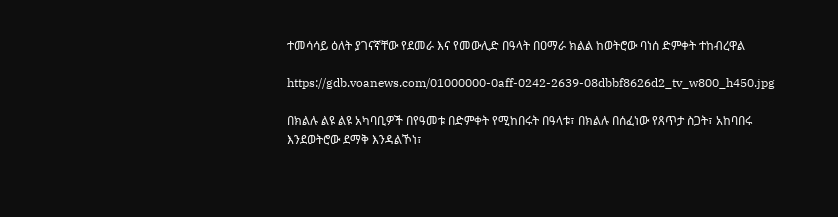ተመሳሳይ ዕለት ያገናኛቸው የደመራ እና የመውሊድ በዓላት በዐማራ ክልል ከወትሮው ባነሰ ድምቀት ተከብረዋል

https://gdb.voanews.com/01000000-0aff-0242-2639-08dbbf8626d2_tv_w800_h450.jpg

በክልሉ ልዩ ልዩ አካባቢዎች በየዓመቱ በድምቀት የሚከበሩት በዓላቱ፣ በክልሉ በሰፈነው የጸጥታ ስጋት፣ አከባበሩ እንደወትሮው ደማቅ እንዳልኾነ፣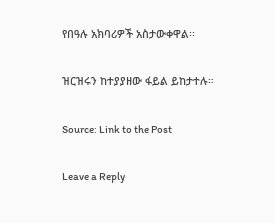የበዓሉ አክባሪዎች አስታውቀዋል፡፡

ዝርዝሩን ከተያያዘው ፋይል ይከታተሉ።

Source: Link to the Post

Leave a Reply